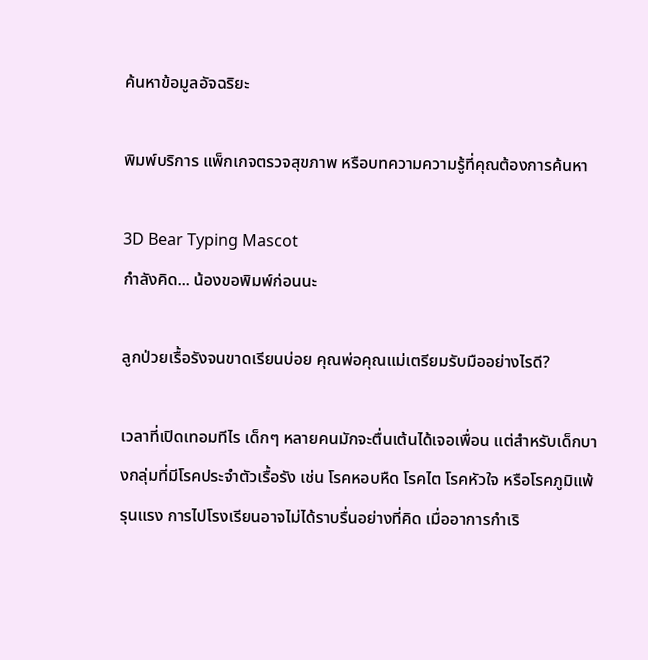ค้นหาข้อมูลอัจฉริยะ

พิมพ์บริการ แพ็กเกจตรวจสุขภาพ หรือบทความความรู้ที่คุณต้องการค้นหา

3D Bear Typing Mascot
กำลังคิด... น้องขอพิมพ์ก่อนนะ

ลูกป่วยเรื้อรังจนขาดเรียนบ่อย คุณพ่อคุณแม่เตรียมรับมืออย่างไรดี?

เวลาที่เปิดเทอมทีไร เด็กๆ หลายคนมักจะตื่นเต้นได้เจอเพื่อน แต่สำหรับเด็กบางกลุ่มที่มีโรคประจำตัวเรื้อรัง เช่น โรคหอบหืด โรคไต โรคหัวใจ หรือโรคภูมิแพ้รุนแรง การไปโรงเรียนอาจไม่ได้ราบรื่นอย่างที่คิด เมื่ออาการกำเริ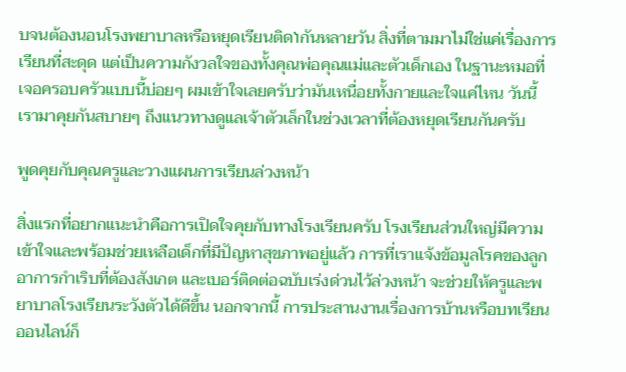บจนต้องนอนโรงพยาบาลหรือหยุดเรียนติดነกันหลายวัน สิ่งที่ตามมาไม่ใช่แค่เรื่องการเรียนที่สะดุด แต่เป็นความกังวลใจของทั้งคุณพ่อคุณแม่และตัวเด็กเอง ในฐานะหมอที่เจอครอบครัวแบบนี้บ่อยๆ ผมเข้าใจเลยครับว่ามันเหนื่อยทั้งกายและใจแค่ไหน วันนี้เรามาคุยกันสบายๆ ถึงแนวทางดูแลเจ้าตัวเล็กในช่วงเวลาที่ต้องหยุดเรียนกันครับ

พูดคุยกับคุณครูและวางแผนการเรียนล่วงหน้า

สิ่งแรกที่อยากแนะนำคือการเปิดใจคุยกับทางโรงเรียนครับ โรงเรียนส่วนใหญ่มีความเข้าใจและพร้อมช่วยเหลือเด็กที่มีปัญหาสุขภาพอยู่แล้ว การที่เราแจ้งข้อมูลโรคของลูก อาการกำเริบที่ต้องสังเกต และเบอร์ติดต่อฉบับเร่งด่วนไว้ล่วงหน้า จะช่วยให้ครูและพยาบาลโรงเรียนระวังตัวได้ดีขึ้น นอกจากนี้ การประสานงานเรื่องการบ้านหรือบทเรียนออนไลน์ก็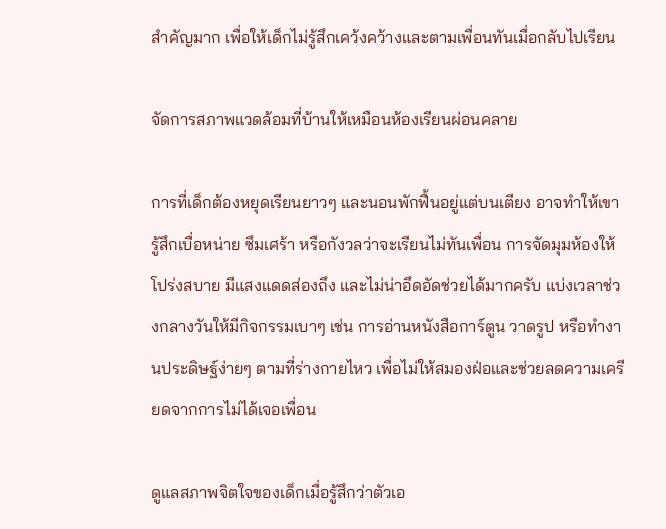สำคัญมาก เพื่อให้เด็กไม่รู้สึกเคว้งคว้างและตามเพื่อนทันเมื่อกลับไปเรียน

จัดการสภาพแวดล้อมที่บ้านให้เหมือนห้องเรียนผ่อนคลาย

การที่เด็กต้องหยุดเรียนยาวๆ และนอนพักฟื้นอยู่แต่บนเตียง อาจทำให้เขารู้สึกเบื่อหน่าย ซึมเศร้า หรือกังวลว่าจะเรียนไม่ทันเพื่อน การจัดมุมห้องให้โปร่งสบาย มีแสงแดดส่องถึง และไม่น่าอึดอัดช่วยได้มากครับ แบ่งเวลาช่วงกลางวันให้มีกิจกรรมเบาๆ เช่น การอ่านหนังสือการ์ตูน วาดรูป หรือทำงานประดิษฐ์ง่ายๆ ตามที่ร่างกายไหว เพื่อไม่ให้สมองฝ่อและช่วยลดความเครียดจากการไม่ได้เจอเพื่อน

ดูแลสภาพจิตใจของเด็กเมื่อรู้สึกว่าตัวเอ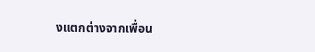งแตกต่างจากเพื่อน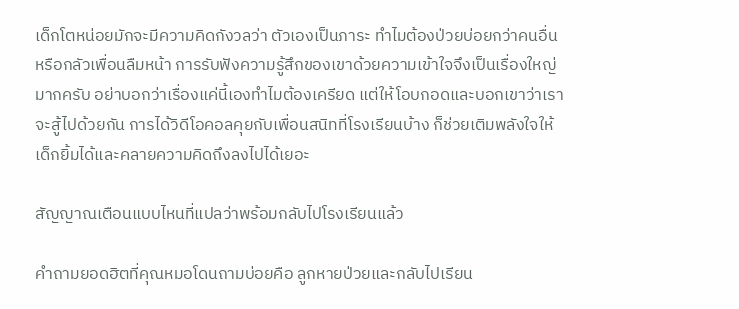เด็กโตหน่อยมักจะมีความคิดกังวลว่า ตัวเองเป็นภาระ ทำไมต้องป่วยบ่อยกว่าคนอื่น หรือกลัวเพื่อนลืมหน้า การรับฟังความรู้สึกของเขาด้วยความเข้าใจจึงเป็นเรื่องใหญ่มากครับ อย่าบอกว่าเรื่องแค่นี้เองทำไมต้องเครียด แต่ให้โอบกอดและบอกเขาว่าเราจะสู้ไปด้วยกัน การได้วิดีโอคอลคุยกับเพื่อนสนิทที่โรงเรียนบ้าง ก็ช่วยเติมพลังใจให้เด็กยิ้มได้และคลายความคิดถึงลงไปได้เยอะ

สัญญาณเตือนแบบไหนที่แปลว่าพร้อมกลับไปโรงเรียนแล้ว

คำถามยอดฮิตที่คุณหมอโดนถามบ่อยคือ ลูกหายป่วยและกลับไปเรียน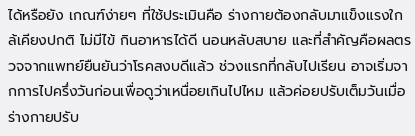ได้หรือยัง เกณฑ์ง่ายๆ ที่ใช้ประเมินคือ ร่างกายต้องกลับมาแข็งแรงใกล้เคียงปกติ ไม่มีไข้ กินอาหารได้ดี นอนหลับสบาย และที่สำคัญคือผลตรวจจากแพทย์ยืนยันว่าโรคสงบดีแล้ว ช่วงแรกที่กลับไปเรียน อาจเริ่มจากการไปครึ่งวันก่อนเพื่อดูว่าเหนื่อยเกินไปไหม แล้วค่อยปรับเต็มวันเมื่อร่างกายปรับ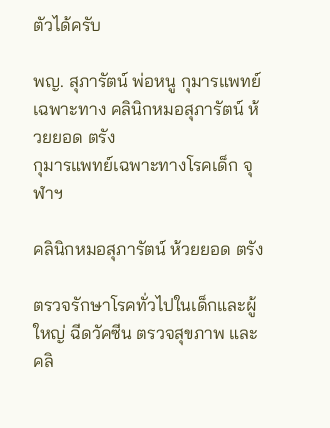ตัวได้ครับ

พญ. สุภารัตน์ พ่อหนู กุมารแพทย์เฉพาะทาง คลินิกหมอสุภารัตน์ ห้วยยอด ตรัง
กุมารแพทย์เฉพาะทางโรคเด็ก จุฬาฯ

คลินิกหมอสุภารัตน์ ห้วยยอด ตรัง

ตรวจรักษาโรคทั่วไปในเด็กและผู้ใหญ่ ฉีดวัคซีน ตรวจสุขภาพ และคลิ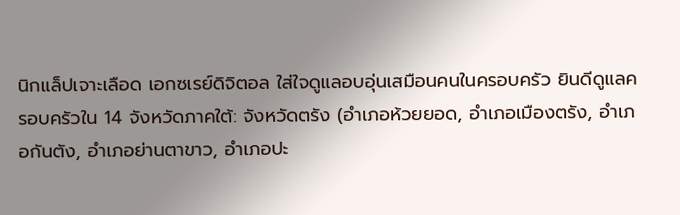นิกแล็ปเจาะเลือด เอกซเรย์ดิจิตอล ใส่ใจดูแลอบอุ่นเสมือนคนในครอบครัว ยินดีดูแลครอบครัวใน 14 จังหวัดภาคใต้: จังหวัดตรัง (อำเภอห้วยยอด, อำเภอเมืองตรัง, อำเภอกันตัง, อำเภอย่านตาขาว, อำเภอปะ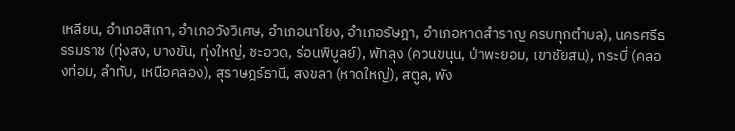เหลียน, อำเภอสิเกา, อำเภอวังวิเศษ, อำเภอนาโยง, อำเภอรัษฎา, อำเภอหาดสำราญ ครบทุกตำบล), นครศรีธรรมราช (ทุ่งสง, บางขัน, ทุ่งใหญ่, ชะอวด, ร่อนพิบูลย์), พัทลุง (ควนขนุน, ป่าพะยอม, เขาชัยสน), กระบี่ (คลองท่อม, ลำทับ, เหนือคลอง), สุราษฎร์ธานี, สงขลา (หาดใหญ่), สตูล, พัง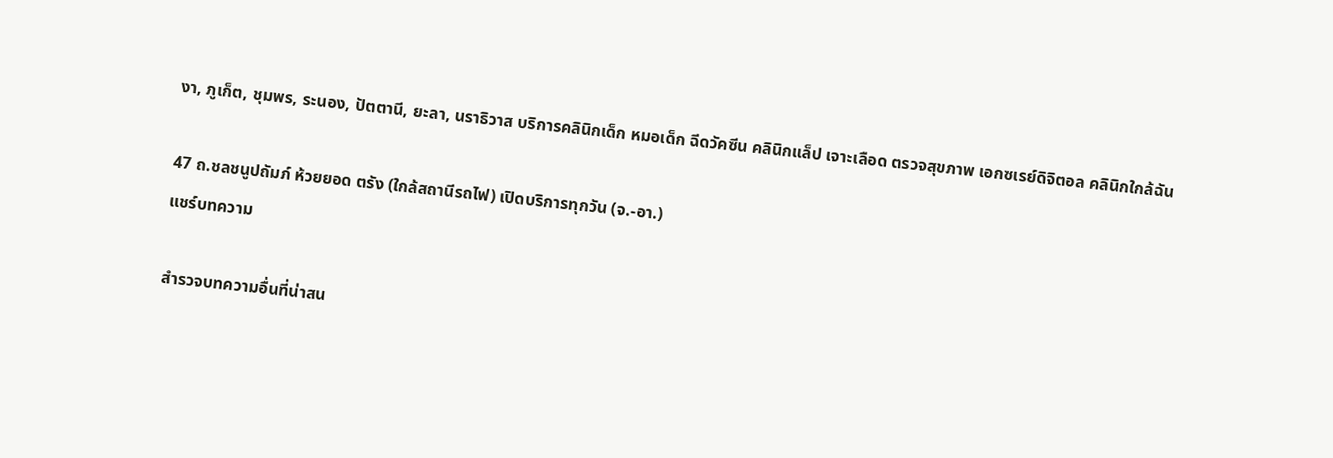งา, ภูเก็ต, ชุมพร, ระนอง, ปัตตานี, ยะลา, นราธิวาส บริการคลินิกเด็ก หมอเด็ก ฉีดวัคซีน คลินิกแล็ป เจาะเลือด ตรวจสุขภาพ เอกซเรย์ดิจิตอล คลินิกใกล้ฉัน

47 ถ.ชลชนูปถัมภ์ ห้วยยอด ตรัง (ใกล้สถานีรถไฟ) เปิดบริการทุกวัน (จ.-อา.)
แชร์บทความ

สำรวจบทความอื่นที่น่าสน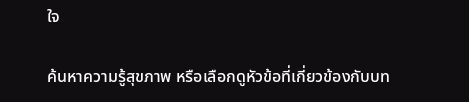ใจ

ค้นหาความรู้สุขภาพ หรือเลือกดูหัวข้อที่เกี่ยวข้องกับบท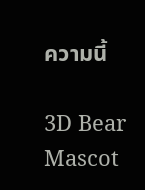ความนี้

3D Bear Mascot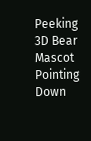Peeking 3D Bear Mascot Pointing Down